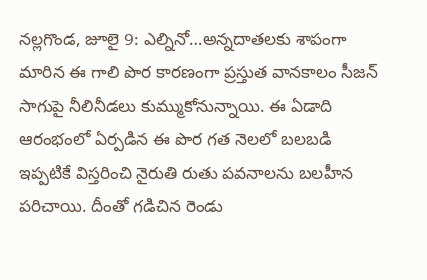నల్లగొండ, జూలై 9: ఎల్నినో…అన్నదాతలకు శాపంగా మారిన ఈ గాలి పొర కారణంగా ప్రస్తుత వానకాలం సీజన్ సాగుపై నీలినీడలు కుమ్ముకోనున్నాయి. ఈ ఏడాది ఆరంభంలో ఏర్పడిన ఈ పొర గత నెలలో బలబడి ఇప్పటికే విస్తరించి నైరుతి రుతు పవనాలను బలహీన పరిచాయి. దీంతో గడిచిన రెండు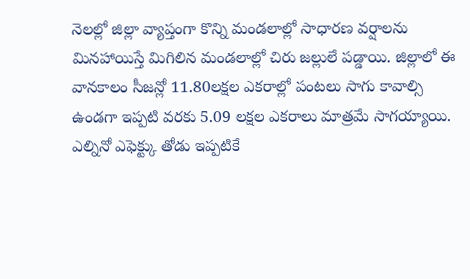నెలల్లో జిల్లా వ్యాప్తంగా కొన్ని మండలాల్లో సాధారణ వర్షాలను మినహాయిస్తే మిగిలిన మండలాల్లో చిరు జల్లులే పడ్డాయి. జిల్లాలో ఈ వానకాలం సీజన్లో 11.80లక్షల ఎకరాల్లో పంటలు సాగు కావాల్సి ఉండగా ఇప్పటి వరకు 5.09 లక్షల ఎకరాలు మాత్రమే సాగయ్యాయి. ఎల్నినో ఎఫెక్ట్కు తోడు ఇప్పటికే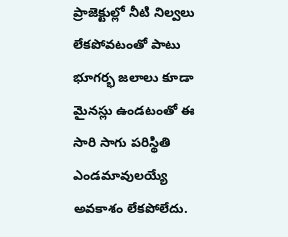ప్రాజెక్టుల్లో నీటి నిల్వలు లేకపోవటంతో పాటు భూగర్భ జలాలు కూడా మైనస్లు ఉండటంతో ఈ సారి సాగు పరిస్థితి ఎండమావులయ్యే అవకాశం లేకపోలేదు.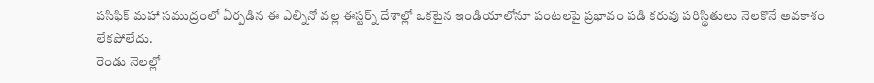పసిఫిక్ మహా సముద్రంలో ఏర్పడిన ఈ ఎల్నినో వల్ల ఈస్టర్న్ దేశాల్లో ఒకటైన ఇండియాలోనూ పంటలపై ప్రభావం పడి కరువు పరిస్థితులు నెలకొనే అవకాశం లేకపోలేదు.
రెండు నెలల్లో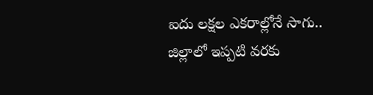ఐదు లక్షల ఎకరాల్లోనే సాగు..
జిల్లాలో ఇప్పటి వరకు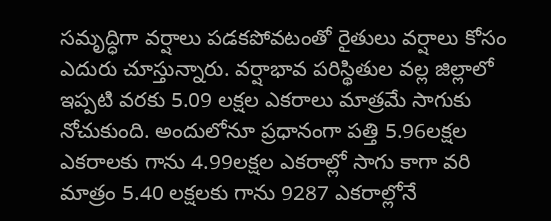సమృద్ధిగా వర్షాలు పడకపోవటంతో రైతులు వర్షాలు కోసం ఎదురు చూస్తున్నారు. వర్షాభావ పరిస్థితుల వల్ల జిల్లాలో ఇప్పటి వరకు 5.09 లక్షల ఎకరాలు మాత్రమే సాగుకు నోచుకుంది. అందులోనూ ప్రధానంగా పత్తి 5.96లక్షల ఎకరాలకు గాను 4.99లక్షల ఎకరాల్లో సాగు కాగా వరి మాత్రం 5.40 లక్షలకు గాను 9287 ఎకరాల్లోనే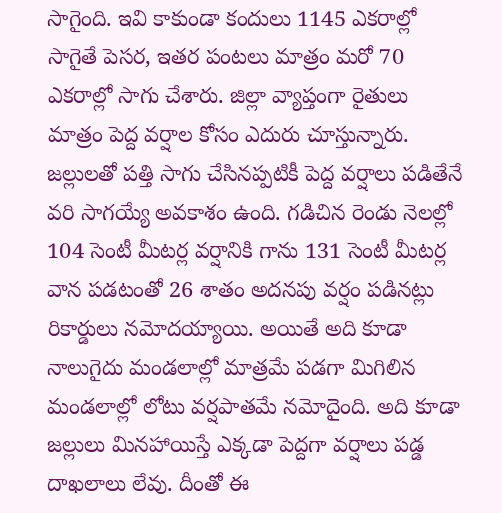సాగైంది. ఇవి కాకుండా కందులు 1145 ఎకరాల్లో సాగైతే పెసర, ఇతర పంటలు మాత్రం మరో 70 ఎకరాల్లో సాగు చేశారు. జిల్లా వ్యాప్తంగా రైతులు మాత్రం పెద్ద వర్షాల కోసం ఎదురు చూస్తున్నారు.
జల్లులతో పత్తి సాగు చేసినప్పటికీ పెద్ద వర్షాలు పడితేనే వరి సాగయ్యే అవకాశం ఉంది. గడిచిన రెండు నెలల్లో 104 సెంటీ మీటర్ల వర్షానికి గాను 131 సెంటీ మీటర్ల వాన పడటంతో 26 శాతం అదనపు వర్షం పడినట్లు రికార్డులు నమోదయ్యాయి. అయితే అది కూడా నాలుగైదు మండలాల్లో మాత్రమే పడగా మిగిలిన మండలాల్లో లోటు వర్షపాతమే నమోదైంది. అది కూడా జల్లులు మినహాయిస్తే ఎక్కడా పెద్దగా వర్షాలు పడ్డ దాఖలాలు లేవు. దీంతో ఈ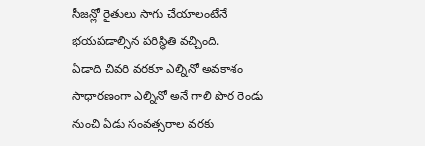సీజన్లో రైతులు సాగు చేయాలంటేనే భయపడాల్సిన పరిస్థితి వచ్చింది.
ఏడాది చివరి వరకూ ఎల్నినో అవకాశం
సాధారణంగా ఎల్నినో అనే గాలి పొర రెండు నుంచి ఏడు సంవత్సరాల వరకు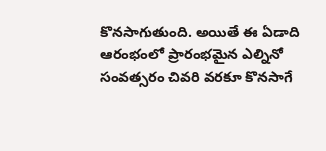కొనసాగుతుంది. అయితే ఈ ఏడాది ఆరంభంలో ప్రారంభమైన ఎల్నినో సంవత్సరం చివరి వరకూ కొనసాగే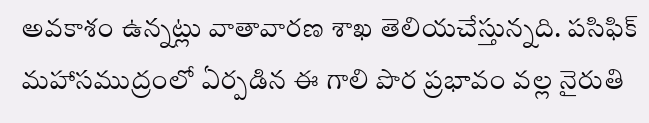అవకాశం ఉన్నట్లు వాతావారణ శాఖ తెలియచేస్తున్నది. పసిఫిక్ మహాసముద్రంలో ఏర్పడిన ఈ గాలి పొర ప్రభావం వల్ల నైరుతి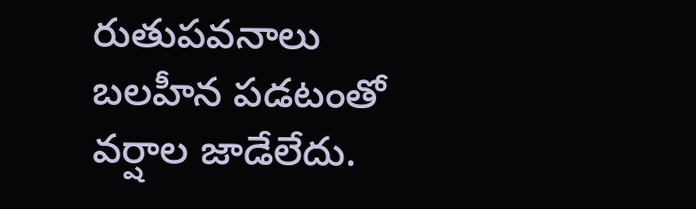రుతుపవనాలు బలహీన పడటంతో వర్షాల జాడేలేదు.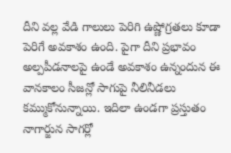దీని వల్ల వేడి గాలులు పెరిగి ఉష్ణోగ్రతలు కూడా పెరిగే అవకాశం ఉంది. పైగా దీని ప్రభావం అల్పపీడనాలపై ఉండే అవకాశం ఉన్నందున ఈ వానకాలం సీజన్లో సాగుపై నీలినీడలు కమ్ముకోనున్నాయి. ఇదిలా ఉండగా ప్రస్తుతం నాగార్జున సాగర్లో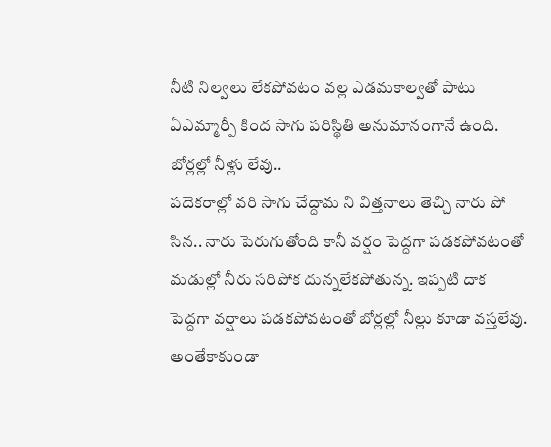నీటి నిల్వలు లేకపోవటం వల్ల ఎడమకాల్వతో పాటు ఏఎమ్మార్పీ కింద సాగు పరిస్థితి అనుమానంగానే ఉంది.
బోర్లల్లో నీళ్లు లేవు..
పదెకరాల్లో వరి సాగు చేద్దామ ని విత్తనాలు తెచ్చి నారు పో సిన.. నారు పెరుగుతోంది కానీ వర్షం పెద్దగా పడకపోవటంతో మడుల్లో నీరు సరిపోక దున్నలేకపోతున్న. ఇప్పటి దాక పెద్దగా వర్షాలు పడకపోవటంతో బోర్లల్లో నీల్లు కూడా వస్తలేవు. అంతేకాకుండా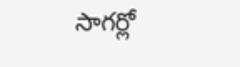సాగర్లో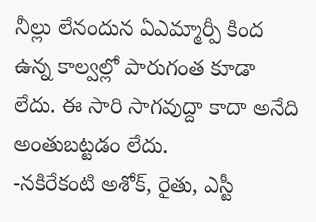నీల్లు లేనందున ఏఎమ్మార్పీ కింద ఉన్న కాల్వల్లో పారుగంత కూడా లేదు. ఈ సారి సాగవుద్దా కాదా అనేది అంతుబట్టడం లేదు.
-నకిరేకంటి అశోక్, రైతు, ఎస్టీ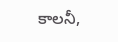కాలనీ,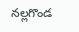నల్లగొండ